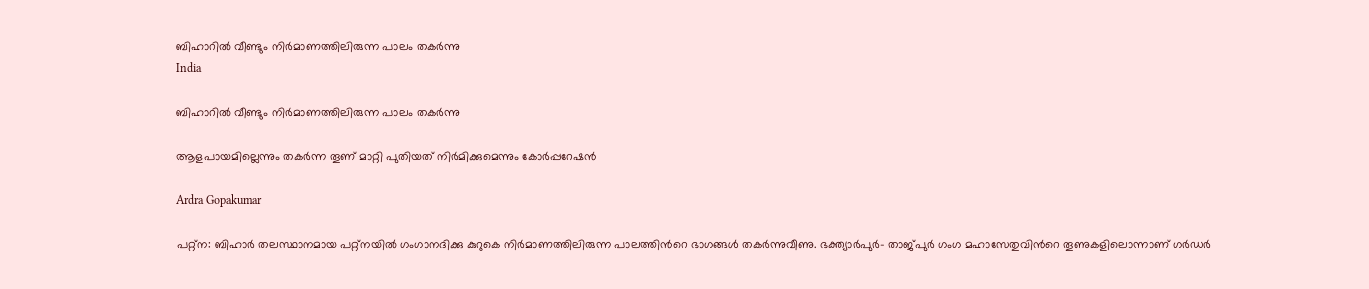ബിഹാറിൽ വീണ്ടും നിർമാണത്തിലിരുന്ന പാലം തകർന്നു
India

ബിഹാറിൽ വീണ്ടും നിർമാണത്തിലിരുന്ന പാലം തകർന്നു

ആളപായമില്ലെന്നും തകർന്ന തൂണ് മാറ്റി പുതിയത് നിർമിക്കുമെന്നും കോർപ്പറേഷൻ

Ardra Gopakumar

പറ്റ്ന: ബിഹാർ തലസ്ഥാനമായ പറ്റ്നയിൽ ഗംഗാനദിക്കു കുറുകെ നിർമാണത്തിലിരുന്ന പാലത്തിന്‍റെ ഭാഗങ്ങൾ തകർന്നുവീണു. ഭക്ത്യാർപുർ- താജ്പുർ ഗംഗ മഹാസേതുവിന്‍റെ തൂണുകളിലൊന്നാണ് ഗർഡർ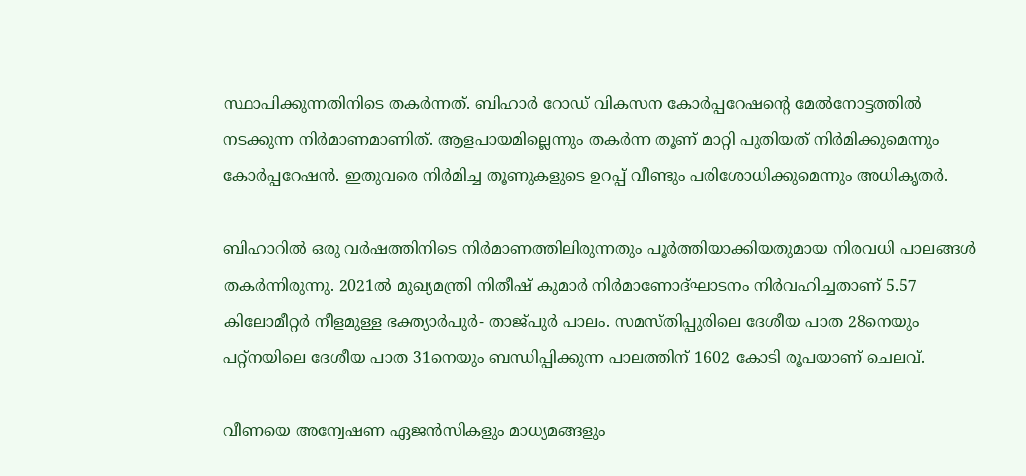സ്ഥാപിക്കുന്നതിനിടെ തകർന്നത്. ബിഹാർ റോഡ് വികസന കോർപ്പറേഷന്‍റെ മേൽനോട്ടത്തിൽ നടക്കുന്ന നിർമാണമാണിത്. ആളപായമില്ലെന്നും തകർന്ന തൂണ് മാറ്റി പുതിയത് നിർമിക്കുമെന്നും കോർപ്പറേഷൻ. ഇതുവരെ നിർമിച്ച തൂണുകളുടെ ഉറപ്പ് വീണ്ടും പരിശോധിക്കുമെന്നും അധികൃതർ.

ബിഹാറിൽ ഒരു വർഷത്തിനിടെ നിർമാണത്തിലിരുന്നതും പൂർത്തിയാക്കിയതുമായ നിരവധി പാലങ്ങൾ തകർന്നിരുന്നു. 2021ൽ മുഖ്യമന്ത്രി നിതീഷ് കുമാർ നിർമാണോദ്ഘാടനം നിർവഹിച്ചതാണ് 5.57 കിലോമീറ്റർ നീളമുള്ള ഭക്ത്യാർപുർ- താജ്പുർ പാലം. സമസ്തിപ്പുരിലെ ദേശീയ പാത 28നെയും പറ്റ്നയിലെ ദേശീയ പാത 31നെയും ബന്ധിപ്പിക്കുന്ന പാലത്തിന് 1602 കോടി രൂപയാണ് ചെലവ്.

വീണയെ അന്വേഷണ ഏജൻസികളും മാധ്യമങ്ങളും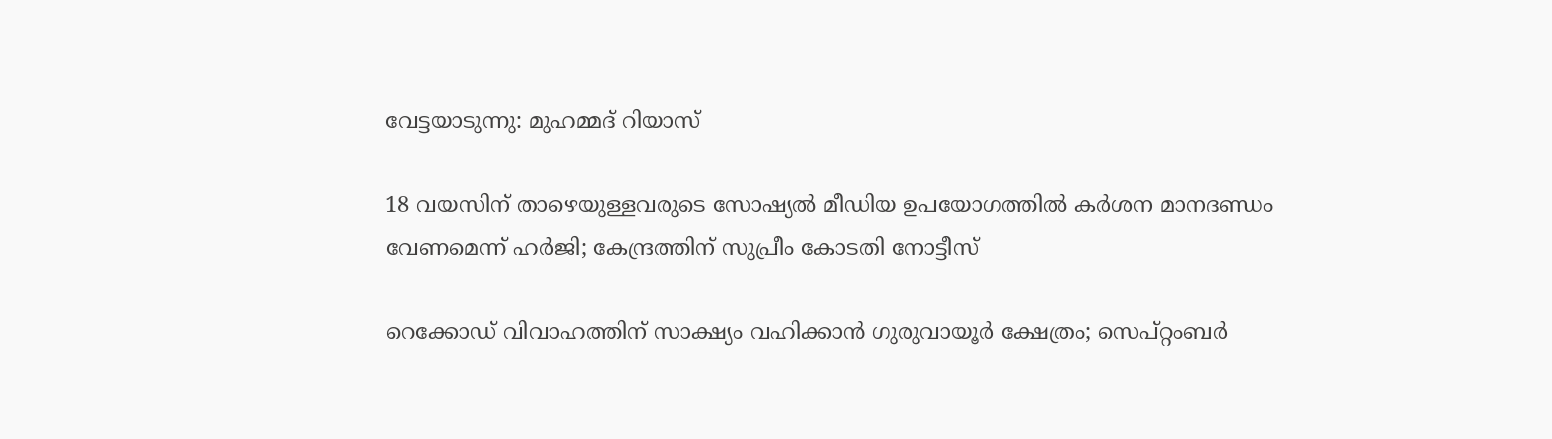വേട്ടയാടുന്നു: മുഹമ്മദ് റിയാസ്

18 വയസിന് താഴെയുള്ളവരുടെ സോഷ്യൽ മീഡിയ ഉപയോഗത്തിൽ കർശന മാനദണ്ഡം വേണമെന്ന് ഹർജി; കേന്ദ്രത്തിന് സുപ്രീം കോടതി നോട്ടീസ്

റെക്കോഡ് വിവാഹത്തിന് സാക്ഷ്യം വഹിക്കാൻ ഗുരുവായൂർ ക്ഷേത്രം; സെപ്റ്റംബർ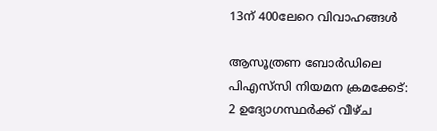13ന് 400ലേറെ വിവാഹങ്ങൾ

ആസൂത്രണ ബോർഡിലെ പിഎസ്‌സി നിയമന ക്രമക്കേട്: 2 ഉദ‍്യോഗസ്ഥർക്ക് വീഴ്ച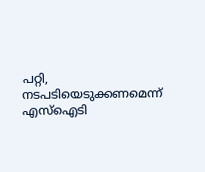പറ്റി, നടപടിയെടുക്കണമെന്ന് എസ്ഐടി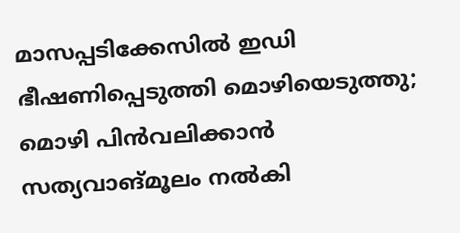മാസപ്പടിക്കേസിൽ ഇഡി ഭീഷണിപ്പെടുത്തി മൊഴിയെടുത്തു; മൊഴി പിൻവലിക്കാൻ സത്യവാങ്മൂലം നൽകി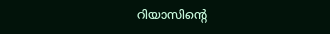റിയാസിന്‍റെ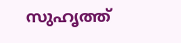സുഹൃത്ത്